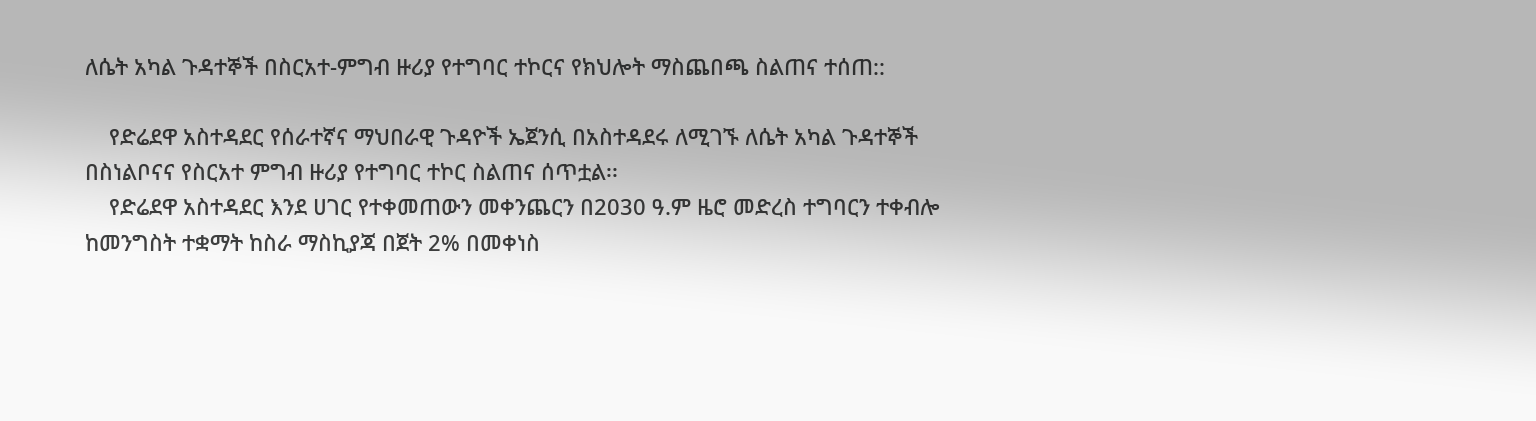ለሴት አካል ጉዳተኞች በስርአተ-ምግብ ዙሪያ የተግባር ተኮርና የክህሎት ማስጨበጫ ስልጠና ተሰጠ::

    የድሬደዋ አስተዳደር የሰራተኛና ማህበራዊ ጉዳዮች ኤጀንሲ በአስተዳደሩ ለሚገኙ ለሴት አካል ጉዳተኞች በስነልቦናና የስርአተ ምግብ ዙሪያ የተግባር ተኮር ስልጠና ሰጥቷል፡፡
    የድሬደዋ አስተዳደር እንደ ሀገር የተቀመጠውን መቀንጨርን በ2030 ዓ.ም ዜሮ መድረስ ተግባርን ተቀብሎ ከመንግስት ተቋማት ከስራ ማስኪያጃ በጀት 2% በመቀነስ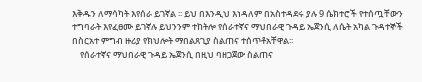እቅዱን ለማሳካት እየሰራ ይገኛል ፡፡ ይህ በእንዲህ እነዳለም በአስተዳደሩ ያሉ 9 ሴክተሮች የተሰጧቸውን ተግባራት እየፈፀሙ ይገኛሉ ይህንንም ተከትሎ የሰራተኛና ማህበራዊ ጉዳይ ኤጀንሲ ለሴት አካል ጉዳተኞች በስርአተ ምግብ ዙሪያ የክህሎት ማበልጸጊያ ስልጠና ተሰጥቶአቸዋል፡፡
    የሰራተኛና ማህበራዊ ጉዳይ ኤጀንሲ በዚህ ባዘጋጀው ስልጠና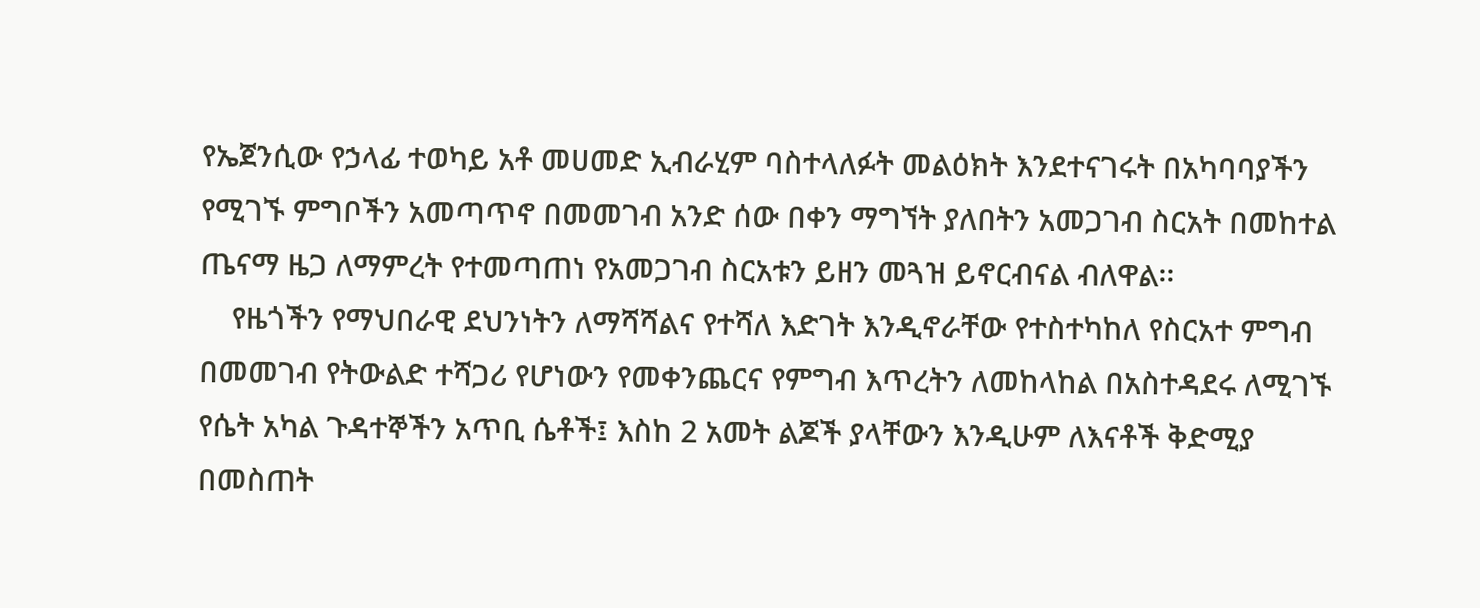የኤጀንሲው የኃላፊ ተወካይ አቶ መሀመድ ኢብራሂም ባስተላለፉት መልዕክት እንደተናገሩት በአካባባያችን የሚገኙ ምግቦችን አመጣጥኖ በመመገብ አንድ ሰው በቀን ማግኘት ያለበትን አመጋገብ ስርአት በመከተል ጤናማ ዜጋ ለማምረት የተመጣጠነ የአመጋገብ ስርአቱን ይዘን መጓዝ ይኖርብናል ብለዋል፡፡
    የዜጎችን የማህበራዊ ደህንነትን ለማሻሻልና የተሻለ እድገት እንዲኖራቸው የተስተካከለ የስርአተ ምግብ በመመገብ የትውልድ ተሻጋሪ የሆነውን የመቀንጨርና የምግብ እጥረትን ለመከላከል በአስተዳደሩ ለሚገኙ የሴት አካል ጉዳተኞችን አጥቢ ሴቶች፤ እስከ 2 አመት ልጆች ያላቸውን እንዲሁም ለእናቶች ቅድሚያ በመስጠት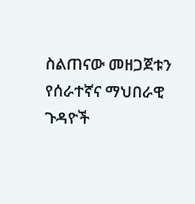ስልጠናው መዘጋጀቱን የሰራተኛና ማህበራዊ ጉዳዮች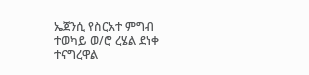ኤጀንሲ የስርአተ ምግብ ተወካይ ወ/ሮ ረሄል ደነቀ ተናግረዋል